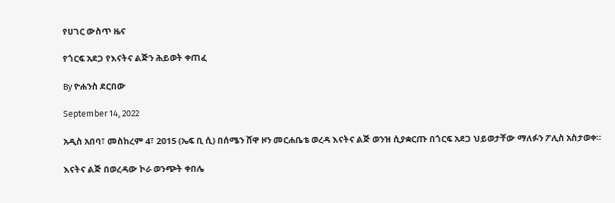የሀገር ውስጥ ዜና

የጎርፍ አደጋ የእናትና ልጅን ሕይወት ቀጠፈ

By ዮሐንስ ደርበው

September 14, 2022

አዲስ አበባ፣ መስከረም 4፣ 2015 (ኤፍ ቢ ሲ) በሰሜን ሸዋ ዞን መርሐቤቴ ወረዳ እናትና ልጅ ወንዝ ሲያቋርጡ በጎርፍ አደጋ ህይወታቸው ማለፉን ፖሊስ አስታወቀ።

እናትና ልጅ በወረዳው ኮራ ወንጭት ቀበሌ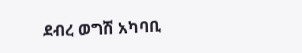ደብረ ወግሽ አካባቢ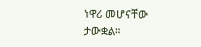ነዋሪ መሆናቸው ታውቋል።